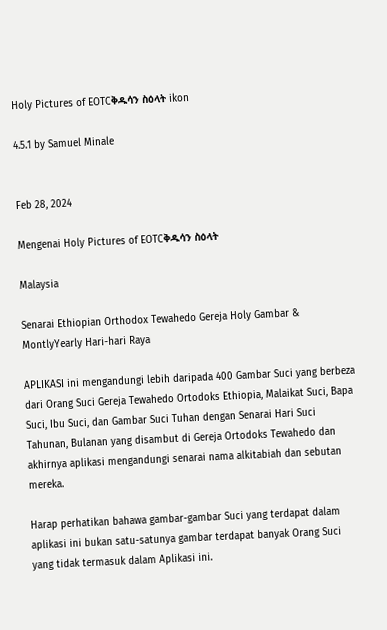Holy Pictures of EOTCቅዱሳን ስዕላት ikon

4.5.1 by Samuel Minale


Feb 28, 2024

Mengenai Holy Pictures of EOTCቅዱሳን ስዕላት

Malaysia

Senarai Ethiopian Orthodox Tewahedo Gereja Holy Gambar & MontlyYearly Hari-hari Raya

APLIKASI ini mengandungi lebih daripada 400 Gambar Suci yang berbeza dari Orang Suci Gereja Tewahedo Ortodoks Ethiopia, Malaikat Suci, Bapa Suci, Ibu Suci, dan Gambar Suci Tuhan dengan Senarai Hari Suci Tahunan, Bulanan yang disambut di Gereja Ortodoks Tewahedo dan akhirnya aplikasi mengandungi senarai nama alkitabiah dan sebutan mereka.

Harap perhatikan bahawa gambar-gambar Suci yang terdapat dalam aplikasi ini bukan satu-satunya gambar terdapat banyak Orang Suci yang tidak termasuk dalam Aplikasi ini.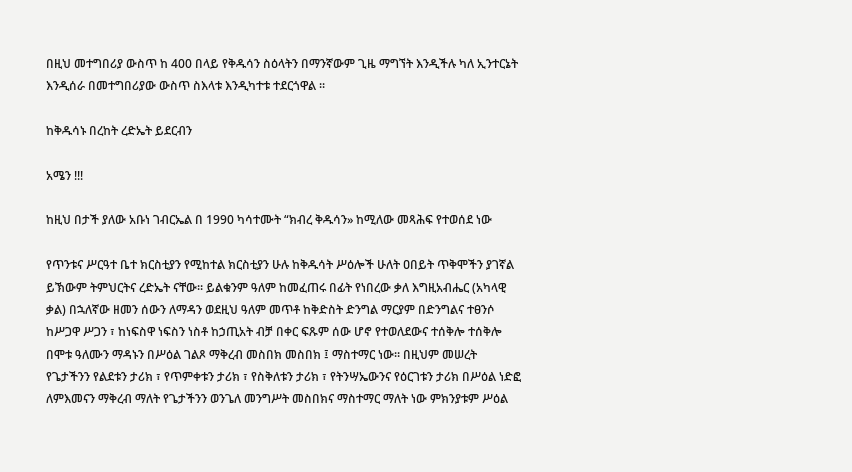በዚህ መተግበሪያ ውስጥ ከ 400 በላይ የቅዱሳን ስዕላትን በማንኛውም ጊዜ ማግኘት እንዲችሉ ካለ ኢንተርኔት እንዲሰራ በመተግበሪያው ውስጥ ስእላቱ እንዲካተቱ ተደርጎዋል ፡፡

ከቅዱሳኑ በረከት ረድኤት ይደርብን

አሜን !!!

ከዚህ በታች ያለው አቡነ ገብርኤል በ 1990 ካሳተሙት “ክብረ ቅዱሳን» ከሚለው መጻሕፍ የተወሰደ ነው

የጥንቱና ሥርዓተ ቤተ ክርስቲያን የሚከተል ክርስቲያን ሁሉ ከቅዱሳት ሥዕሎች ሁለት ዐበይት ጥቅሞችን ያገኛል ይኽውም ትምህርትና ረድኤት ናቸው። ይልቁንም ዓለም ከመፈጠሩ በፊት የነበረው ቃለ እግዚአብሔር (አካላዊ ቃል) በኋለኛው ዘመን ሰውን ለማዳን ወደዚህ ዓለም መጥቶ ከቅድስት ድንግል ማርያም በድንግልና ተፀንሶ ከሥጋዋ ሥጋን ፣ ከነፍስዋ ነፍስን ነስቶ ከኃጢአት ብቻ በቀር ፍጹም ሰው ሆኖ የተወለደውና ተሰቅሎ ተሰቅሎ በሞቱ ዓለሙን ማዳኑን በሥዕል ገልጾ ማቅረብ መስበክ መስበክ ፤ ማስተማር ነው። በዚህም መሠረት የጌታችንን የልደቱን ታሪክ ፣ የጥምቀቱን ታሪክ ፣ የስቅለቱን ታሪክ ፣ የትንሣኤውንና የዕርገቱን ታሪክ በሥዕል ነድፎ ለምእመናን ማቅረብ ማለት የጌታችንን ወንጌለ መንግሥት መስበክና ማስተማር ማለት ነው ምክንያቱም ሥዕል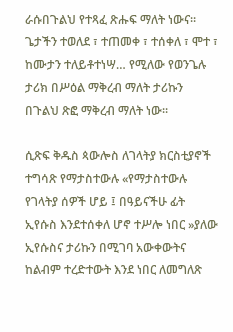ራሱበጉልህ የተጻፈ ጽሑፍ ማለት ነውና። ጌታችን ተወለደ ፣ ተጠመቀ ፣ ተሰቀለ ፣ ሞተ ፣ ከሙታን ተለይቶተነሣ… የሚለው የወንጌሉ ታሪክ በሥዕል ማቅረብ ማለት ታሪኩን በጉልህ ጽፎ ማቅረብ ማለት ነው።

ሲጽፍ ቅዱስ ጳውሎስ ለገላትያ ክርስቲያኖች ተግሳጽ የማታስተውሉ «የማታስተውሉ የገላትያ ሰዎች ሆይ ፤ በዓይናችሁ ፊት ኢየሱስ እንደተሰቀለ ሆኖ ተሥሎ ነበር »ያለው ኢየሱስና ታሪኩን በሚገባ አውቀውትና ከልብም ተረድተውት እንደ ነበር ለመግለጽ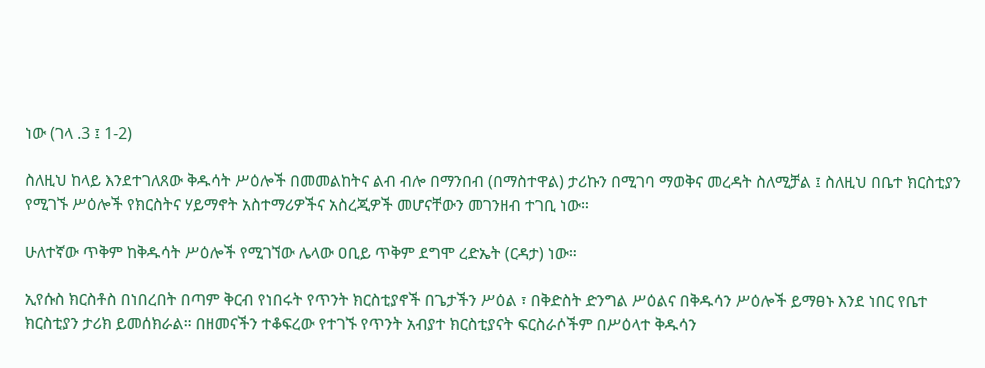ነው (ገላ .3 ፤ 1-2)

ስለዚህ ከላይ እንደተገለጸው ቅዱሳት ሥዕሎች በመመልከትና ልብ ብሎ በማንበብ (በማስተዋል) ታሪኩን በሚገባ ማወቅና መረዳት ስለሚቻል ፤ ስለዚህ በቤተ ክርስቲያን የሚገኙ ሥዕሎች የክርስትና ሃይማኖት አስተማሪዎችና አስረጂዎች መሆናቸውን መገንዘብ ተገቢ ነው።

ሁለተኛው ጥቅም ከቅዱሳት ሥዕሎች የሚገኘው ሌላው ዐቢይ ጥቅም ደግሞ ረድኤት (ርዳታ) ነው።

ኢየሱስ ክርስቶስ በነበረበት በጣም ቅርብ የነበሩት የጥንት ክርስቲያኖች በጌታችን ሥዕል ፣ በቅድስት ድንግል ሥዕልና በቅዱሳን ሥዕሎች ይማፀኑ እንደ ነበር የቤተ ክርስቲያን ታሪክ ይመሰክራል። በዘመናችን ተቆፍረው የተገኙ የጥንት አብያተ ክርስቲያናት ፍርስራሶችም በሥዕላተ ቅዱሳን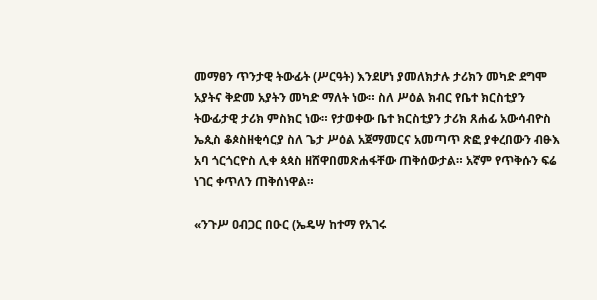መማፀን ጥንታዊ ትውፊት (ሥርዓት) እንደሆነ ያመለክታሉ ታሪክን መካድ ደግሞ አያትና ቅድመ አያትን መካድ ማለት ነው። ስለ ሥዕል ክብር የቤተ ክርስቲያን ትውፊታዊ ታሪክ ምስክር ነው። የታወቀው ቤተ ክርስቲያን ታሪክ ጸሐፊ አውሳብዮስ ኤጲስ ቆጶስዘቂሳርያ ስለ ጌታ ሥዕል አጀማመርና አመጣጥ ጽፎ ያቀረበውን ብፁእ አባ ጎርጎርዮስ ሊቀ ጳጳስ ዘሸዋበመጽሐፋቸው ጠቅሰውታል። አኛም የጥቅሱን ፍሬ ነገር ቀጥለን ጠቅሰነዋል።

«ንጉሥ ዐብጋር በዑር (ኤዴሣ ከተማ የአገሩ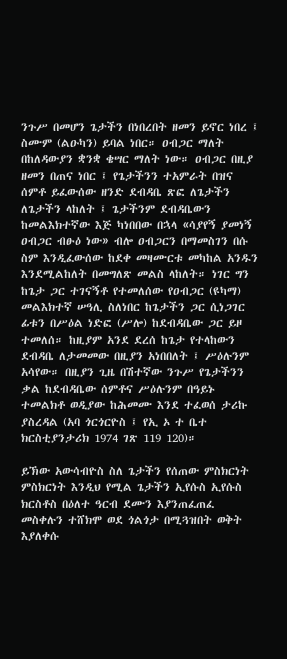ንጉሥ በመሆን ጌታችን በነበረበት ዘመን ይኖር ነበረ ፤ ስሙም (ልዑካን) ይባል ነበር። ዐብጋር ማለት በከለዳውያን ቋንቋ ቄሣር ማለት ነው። ዐብጋር በዚያ ዘመን በጠና ነበር ፤ የጌታችንን ተአምራት በዝና ሰምቶ ይፈውሰው ዘንድ ደብዳቤ ጽፎ ለጌታችን ለጌታችን ላከለት ፤ ጌታችንም ደብዳቤውን ከመልእክተኛው እጅ ካነበበው በኋላ «ሳያየኝ ያመነኝ ዐብጋር ብፁዕ ነው» ብሎ ዐብጋርን በማመስገን በሱ ስም እንዲፈውሰው ከደቀ መዛሙርቱ መካከል አንዱን እንደሚልከለት በመግለጽ መልስ ላከለት። ነገር ግን ከጌታ ጋር ተገናኝቶ የተመለሰው የዐብጋር (ዩካማ) መልእክተኛ ሠዓሊ ስለነበር ከጌታችን ጋር ሲነጋገር ፊቱን በሥዕል ነድፎ (ሥሎ) ከደብዳቤው ጋር ይዞ ተመለሰ። ከዚያም አንደ ደረሰ ከጌታ የተላከውን ደብዳቤ ለታመመው በዚያን አነበበለት ፤ ሥዕሉንም አሳየው። በዚያን ጊዜ በሽተኛው ንጉሥ የጌታችንን ቃል ከደብዳቤው ሰምቶና ሥዕሉንም በዓይኑ ተመልክቶ ወዲያው ከሕመሙ እንደ ተፈወሰ ታሪኩ ያስረዳል (አባ ጎርጎርዮስ ፤ የኢ ኦ ተ ቤተ ክርስቲያንታሪክ 1974 ገጽ 119 120)።

ይኽው አውሳብዮስ ስለ ጌታችን የሰጠው ምስክርነት ምስክርነት እንዲህ የሚል ጌታችን ኢየሱስ ኢየሱስ ክርስቶስ በዕለተ ዓርብ ደሙን እያንጠፈጠፈ መስቀሉን ተሸክሞ ወደ ጎልጎታ በሚጓዝበት ወቅት እያለቀሱ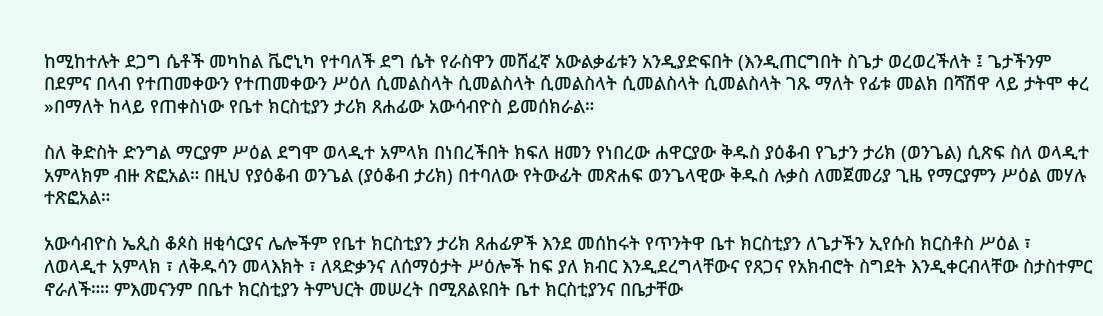ከሚከተሉት ደጋግ ሴቶች መካከል ቬሮኒካ የተባለች ደግ ሴት የራስዋን መሸፈኛ አውልቃፊቱን አንዲያድፍበት (እንዲጠርግበት ስጌታ ወረወረችለት ፤ ጌታችንም በደምና በላብ የተጠመቀውን የተጠመቀውን ሥዕለ ሲመልስላት ሲመልስላት ሲመልስላት ሲመልስላት ሲመልስላት ገጹ ማለት የፊቱ መልክ በሻሽዋ ላይ ታትሞ ቀረ »በማለት ከላይ የጠቀስነው የቤተ ክርስቲያን ታሪክ ጸሐፊው አውሳብዮስ ይመሰክራል።

ስለ ቅድስት ድንግል ማርያም ሥዕል ደግሞ ወላዲተ አምላክ በነበረችበት ክፍለ ዘመን የነበረው ሐዋርያው ቅዱስ ያዕቆብ የጌታን ታሪክ (ወንጌል) ሲጽፍ ስለ ወላዲተ አምላክም ብዙ ጽፎአል። በዚህ የያዕቆብ ወንጌል (ያዕቆብ ታሪክ) በተባለው የትውፊት መጽሐፍ ወንጌላዊው ቅዱስ ሉቃስ ለመጀመሪያ ጊዜ የማርያምን ሥዕል መሃሉ ተጽፎአል።

አውሳብዮስ ኤጲስ ቆጶስ ዘቂሳርያና ሌሎችም የቤተ ክርስቲያን ታሪክ ጸሐፊዎች እንደ መሰከሩት የጥንትዋ ቤተ ክርስቲያን ለጌታችን ኢየሱስ ክርስቶስ ሥዕል ፣ ለወላዲተ አምላክ ፣ ለቅዱሳን መላእክት ፣ ለጻድቃንና ለሰማዕታት ሥዕሎች ከፍ ያለ ክብር እንዲደረግላቸውና የጸጋና የአክብሮት ስግደት እንዲቀርብላቸው ስታስተምር ኖራለች።። ምእመናንም በቤተ ክርስቲያን ትምህርት መሠረት በሚጸልዩበት ቤተ ክርስቲያንና በቤታቸው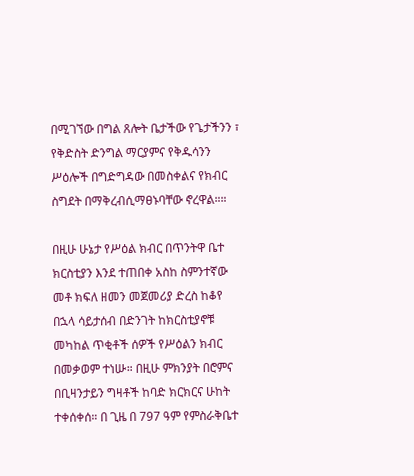በሚገኘው በግል ጸሎት ቤታችው የጌታችንን ፣ የቅድስት ድንግል ማርያምና የቅዱሳንን ሥዕሎች በግድግዳው በመስቀልና የክብር ስግደት በማቅረብሲማፀኑባቸው ኖረዋል።።

በዚሁ ሁኔታ የሥዕል ክብር በጥንትዋ ቤተ ክርስቲያን እንደ ተጠበቀ አስከ ስምንተኛው መቶ ክፍለ ዘመን መጀመሪያ ድረስ ከቆየ በኋላ ሳይታሰብ በድንገት ከክርስቲያኖቹ መካከል ጥቂቶች ሰዎች የሥዕልን ክብር በመቃወም ተነሡ። በዚሁ ምክንያት በሮምና በቢዛንታይን ግዛቶች ከባድ ክርክርና ሁከት ተቀሰቀሰ። በ ጊዜ በ 797 ዓም የምስራቅቤተ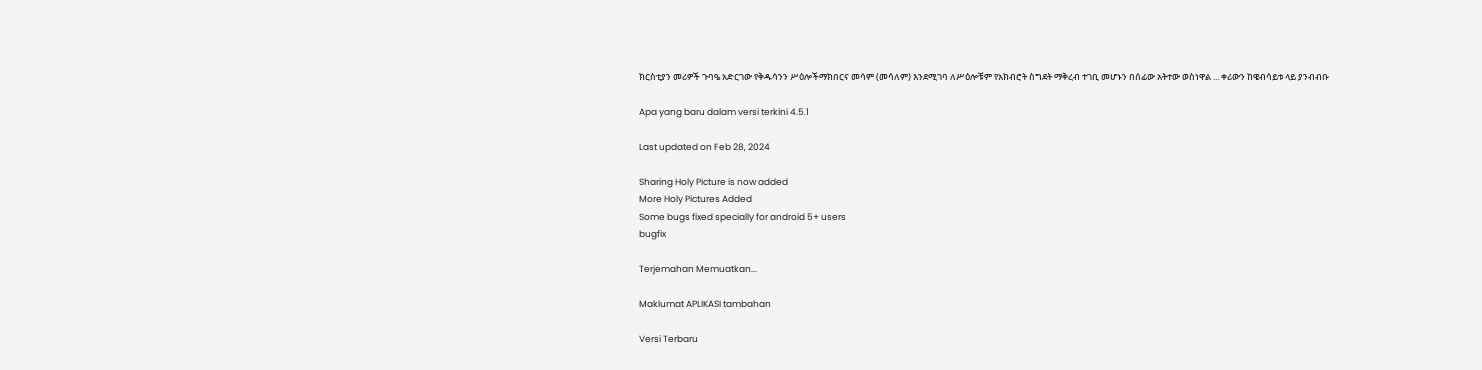ክርስቲያን መሪዎች ጉባዔ አድርገው የቅዱሳንን ሥዕሎችማክበርና መሳም (መሳለም) እንደሚገባ ለሥዕሎቹም የአክብሮት ስግደት ማቅረብ ተገቢ መሆኑን በሰፊው አትተው ወስነዋል ... ቀሪውን ከዌብሳይቱ ላይ ያንብብቡ

Apa yang baru dalam versi terkini 4.5.1

Last updated on Feb 28, 2024

Sharing Holy Picture is now added
More Holy Pictures Added
Some bugs fixed specially for android 5+ users
bugfix

Terjemahan Memuatkan...

Maklumat APLIKASI tambahan

Versi Terbaru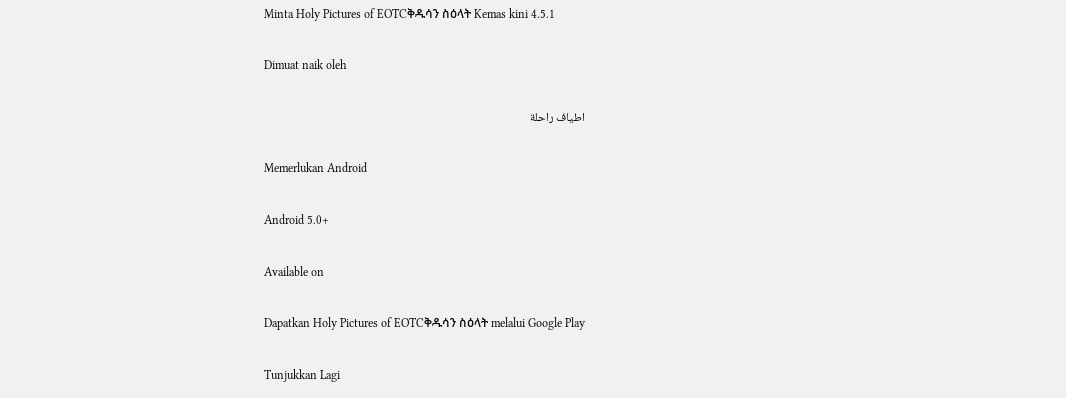Minta Holy Pictures of EOTCቅዱሳን ስዕላት Kemas kini 4.5.1

Dimuat naik oleh

اطياف راحلة

Memerlukan Android

Android 5.0+

Available on

Dapatkan Holy Pictures of EOTCቅዱሳን ስዕላት melalui Google Play

Tunjukkan Lagi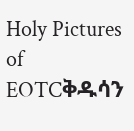Holy Pictures of EOTCቅዱሳን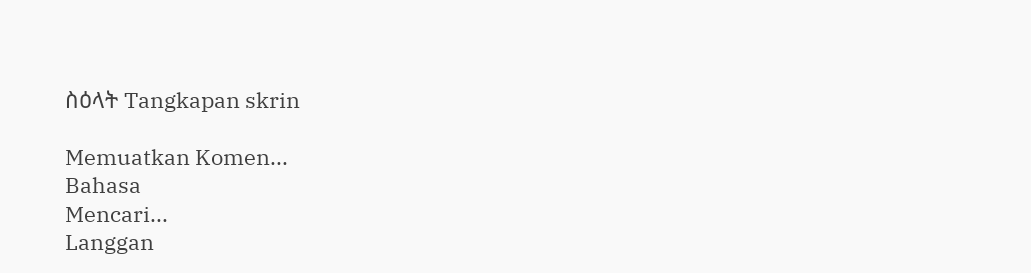ስዕላት Tangkapan skrin

Memuatkan Komen...
Bahasa
Mencari...
Langgan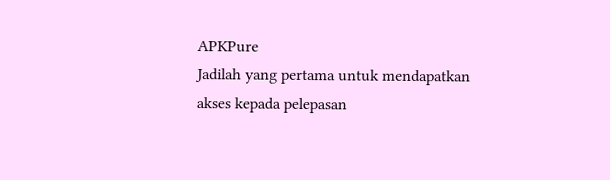APKPure
Jadilah yang pertama untuk mendapatkan akses kepada pelepasan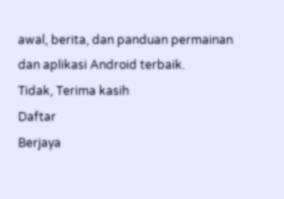awal, berita, dan panduan permainan dan aplikasi Android terbaik.
Tidak, Terima kasih
Daftar
Berjaya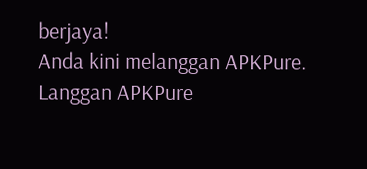berjaya!
Anda kini melanggan APKPure.
Langgan APKPure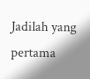Jadilah yang pertama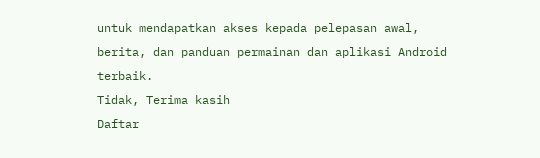untuk mendapatkan akses kepada pelepasan awal, berita, dan panduan permainan dan aplikasi Android terbaik.
Tidak, Terima kasih
Daftar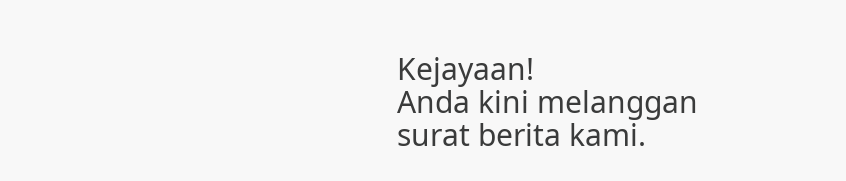Kejayaan!
Anda kini melanggan surat berita kami.